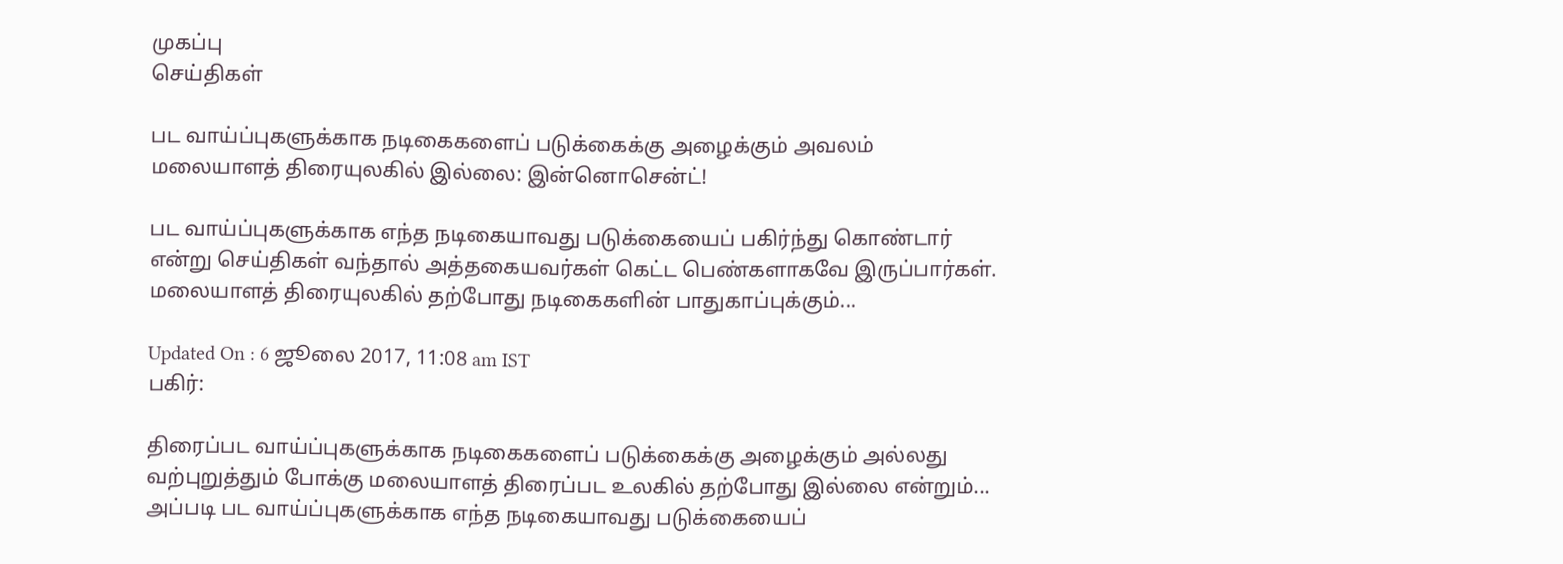முகப்பு
செய்திகள்

பட வாய்ப்புகளுக்காக நடிகைகளைப் படுக்கைக்கு அழைக்கும் அவலம் மலையாளத் திரையுலகில் இல்லை: இன்னொசென்ட்!

பட வாய்ப்புகளுக்காக எந்த நடிகையாவது படுக்கையைப் பகிர்ந்து கொண்டார் என்று செய்திகள் வந்தால் அத்தகையவர்கள் கெட்ட பெண்களாகவே இருப்பார்கள். மலையாளத் திரையுலகில் தற்போது நடிகைகளின் பாதுகாப்புக்கும்...

Updated On : 6 ஜூலை 2017, 11:08 am IST
பகிர்:

திரைப்பட வாய்ப்புகளுக்காக நடிகைகளைப் படுக்கைக்கு அழைக்கும் அல்லது வற்புறுத்தும் போக்கு மலையாளத் திரைப்பட உலகில் தற்போது இல்லை என்றும்... அப்படி பட வாய்ப்புகளுக்காக எந்த நடிகையாவது படுக்கையைப்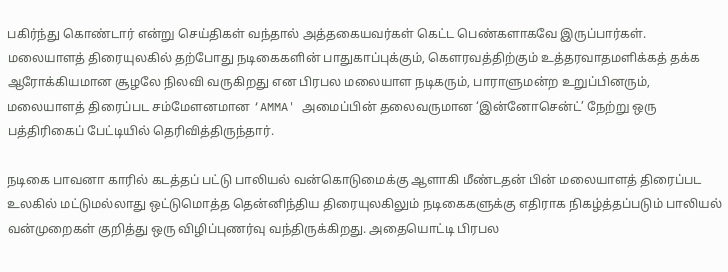பகிர்ந்து கொண்டார் என்று செய்திகள் வந்தால் அத்தகையவர்கள் கெட்ட பெண்களாகவே இருப்பார்கள். மலையாளத் திரையுலகில் தற்போது நடிகைகளின் பாதுகாப்புக்கும், கெளரவத்திற்கும் உத்தரவாதமளிக்கத் தக்க ஆரோக்கியமான சூழலே நிலவி வருகிறது என பிரபல மலையாள நடிகரும், பாராளுமன்ற உறுப்பினரும், மலையாளத் திரைப்பட சம்மேளனமான ‘AMMA' அமைப்பின் தலைவருமான ‘இன்னோசென்ட்’ நேற்று ஒரு பத்திரிகைப் பேட்டியில் தெரிவித்திருந்தார்.

நடிகை பாவனா காரில் கடத்தப் பட்டு பாலியல் வன்கொடுமைக்கு ஆளாகி மீண்டதன் பின் மலையாளத் திரைப்பட உலகில் மட்டுமல்லாது ஒட்டுமொத்த தென்னிந்திய திரையுலகிலும் நடிகைகளுக்கு எதிராக நிகழ்த்தப்படும் பாலியல் வன்முறைகள் குறித்து ஒரு விழிப்புணர்வு வந்திருக்கிறது. அதையொட்டி பிரபல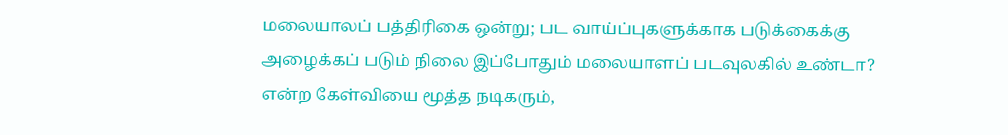மலையாலப் பத்திரிகை ஒன்று; பட வாய்ப்புகளுக்காக படுக்கைக்கு அழைக்கப் படும் நிலை இப்போதும் மலையாளப் படவுலகில் உண்டா? என்ற கேள்வியை மூத்த நடிகரும்,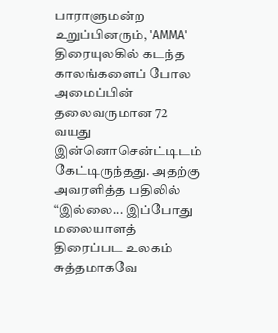பாராளுமன்ற உறுப்பினரும், 'AMMA' திரையுலகில் கடந்த காலங்களைப் போல  அமைப்பின் தலைவருமான 72 வயது இன்னொசென்ட்டிடம் கேட்டிருந்தது. அதற்கு அவரளித்த பதிலில் “இல்லை... இப்போது மலையாளத் திரைப்பட உலகம் சுத்தமாகவே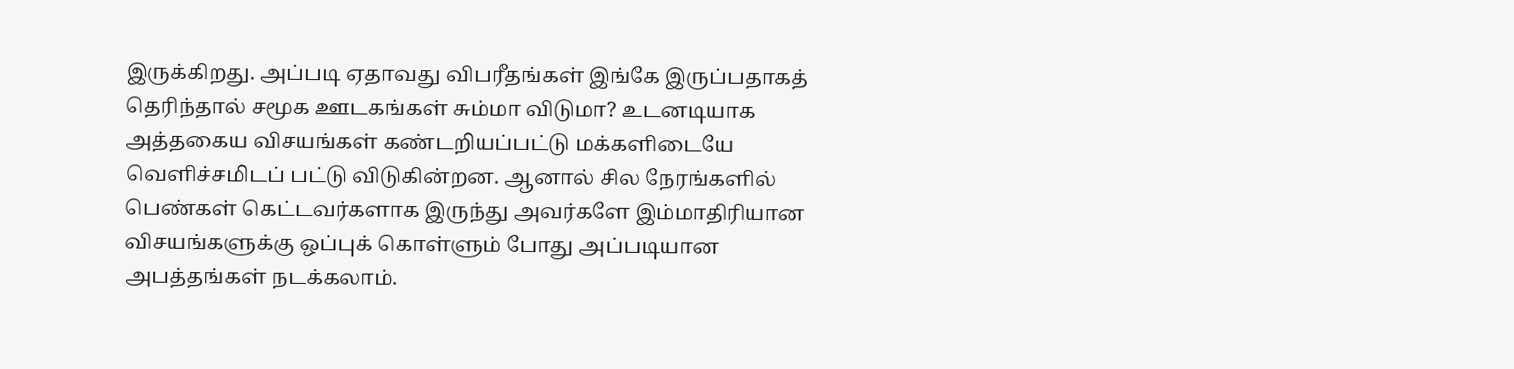இருக்கிறது. அப்படி ஏதாவது விபரீதங்கள் இங்கே இருப்பதாகத் தெரிந்தால் சமூக ஊடகங்கள் சும்மா விடுமா? உடனடியாக அத்தகைய விசயங்கள் கண்டறியப்பட்டு மக்களிடையே வெளிச்சமிடப் பட்டு விடுகின்றன. ஆனால் சில நேரங்களில் பெண்கள் கெட்டவர்களாக இருந்து அவர்களே இம்மாதிரியான விசயங்களுக்கு ஒப்புக் கொள்ளும் போது அப்படியான அபத்தங்கள் நடக்கலாம்.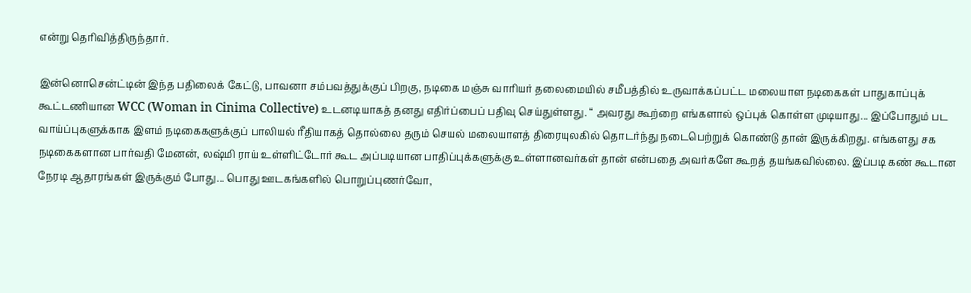என்று தெரிவித்திருந்தார்.

இன்னொசென்ட்டின் இந்த பதிலைக் கேட்டு, பாவனா சம்பவத்துக்குப் பிறகு, நடிகை மஞ்சு வாரியர் தலைமையில் சமீபத்தில் உருவாக்கப்பட்ட மலையாள நடிகைகள் பாதுகாப்புக் கூட்டணியான WCC (Woman in Cinima Collective) உடனடியாகத் தனது எதிர்ப்பைப் பதிவு செய்துள்ளது. “ அவரது கூற்றை எங்களால் ஒப்புக் கொள்ள முடியாது... இப்போதும் பட வாய்ப்புகளுக்காக இளம் நடிகைகளுக்குப் பாலியல் ரீதியாகத் தொல்லை தரும் செயல் மலையாளத் திரையுலகில் தொடர்ந்து நடைபெற்றுக் கொண்டு தான் இருக்கிறது. எங்களது சக நடிகைகளான பார்வதி மேனன், லஷ்மி ராய் உள்ளிட்டோர் கூட அப்படியான பாதிப்புக்களுக்கு உள்ளானவர்கள் தான் என்பதை அவர்களே கூறத் தயங்கவில்லை. இப்படி கண் கூடான நேரடி ஆதாரங்கள் இருக்கும் போது... பொது ஊடகங்களில் பொறுப்புணர்வோ,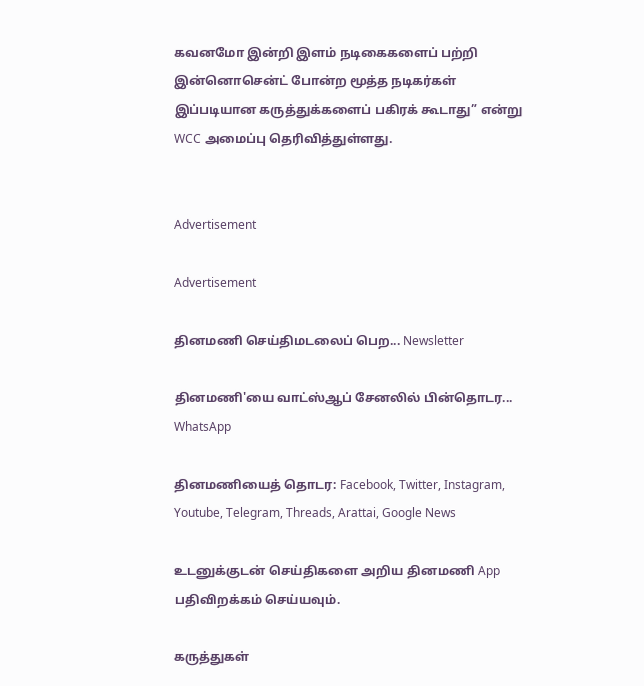கவனமோ இன்றி இளம் நடிகைகளைப் பற்றி இன்னொசென்ட் போன்ற மூத்த நடிகர்கள் இப்படியான கருத்துக்களைப் பகிரக் கூடாது” என்று WCC அமைப்பு தெரிவித்துள்ளது.


Advertisement

Advertisement

தினமணி செய்திமடலைப் பெற... Newsletter

தினமணி'யை வாட்ஸ்ஆப் சேனலில் பின்தொடர... WhatsApp

தினமணியைத் தொடர: Facebook, Twitter, Instagram, Youtube, Telegram, Threads, Arattai, Google News

உடனுக்குடன் செய்திகளை அறிய தினமணி App பதிவிறக்கம் செய்யவும்.

கருத்துகள்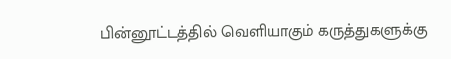பின்னூட்டத்தில் வெளியாகும் கருத்துகளுக்கு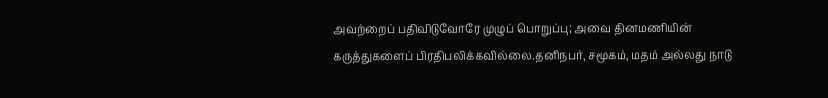அவற்றைப் பதிவிடுவோரே முழுப் பொறுப்பு; அவை தினமணியின் கருத்துகளைப் பிரதிபலிக்கவில்லை.தனிநபர், சமூகம், மதம் அல்லது நாடு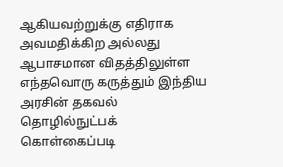ஆகியவற்றுக்கு எதிராக அவமதிக்கிற அல்லது ஆபாசமான விதத்திலுள்ள எந்தவொரு கருத்தும் இந்திய அரசின் தகவல் தொழில்நுட்பக் கொள்கைப்படி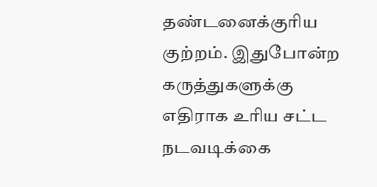தண்டனைக்குரிய குற்றம். இதுபோன்ற கருத்துகளுக்கு எதிராக உரிய சட்ட நடவடிக்கை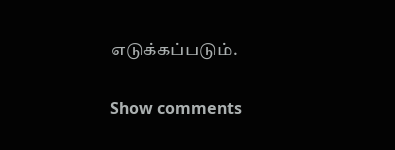எடுக்கப்படும்.

Show comments